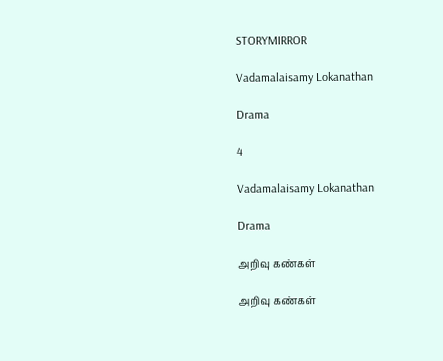STORYMIRROR

Vadamalaisamy Lokanathan

Drama

4

Vadamalaisamy Lokanathan

Drama

அறிவு கண்கள்

அறிவு கண்கள்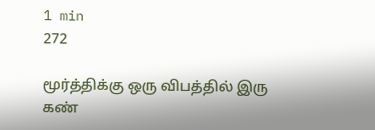1 min
272

மூர்த்திக்கு ஒரு விபத்தில் இரு கண்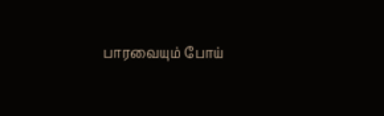பாரவையும் போய்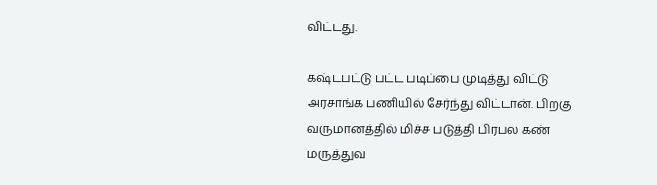விட்டது.

கஷ்டபட்டு பட்ட படிப்பை முடித்து விட்டு அரசாங்க பணியில் சேர்ந்து விட்டான். பிறகு வருமானத்தில் மிச்ச படுத்தி பிரபல கண் மருத்துவ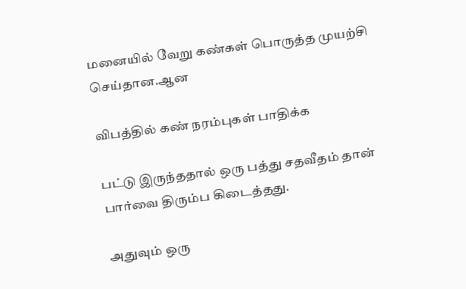மனையில் வேறு கண்கள் பொருத்த முயற்சி செய்தான.ஆன

விபத்தில் கண் நரம்புகள் பாதிக்க

பட்டு இருந்ததால் ஒரு பத்து சதவீதம் தான் பார்வை திரும்ப கிடைத்தது.

அதுவும் ஒரு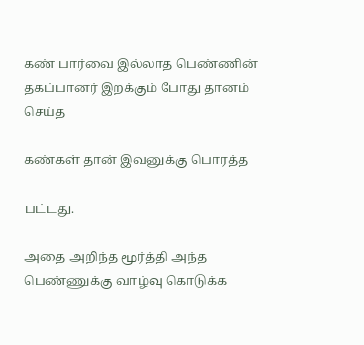கண் பார்வை இல்லாத பெண்ணின் தகப்பானர் இறக்கும் போது தானம் செய்த

கண்கள் தான் இவனுக்கு பொரத்த

பட்டது.

அதை அறிந்த மூர்த்தி அந்த பெண்ணுக்கு வாழ்வு கொடுக்க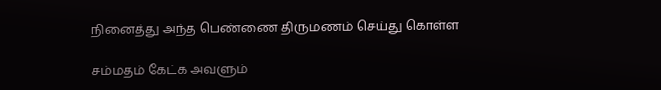நினைத்து அந்த பெண்ணை திருமணம் செய்து கொள்ள

சம்மதம் கேட்க அவளும்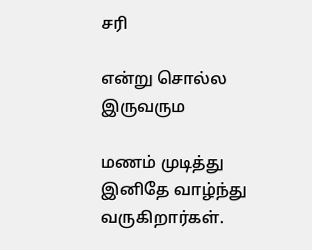சரி

என்று சொல்ல இருவரும

மணம் முடித்து இனிதே வாழ்ந்து வருகிறார்கள்.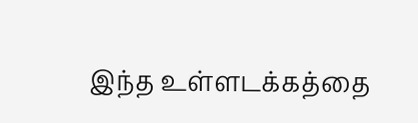இந்த உள்ளடக்கத்தை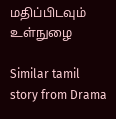மதிப்பிடவும்
உள்நுழை

Similar tamil story from Drama